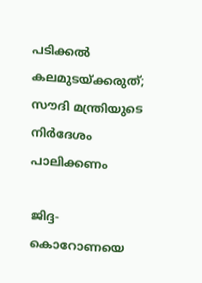പടിക്കല്‍ കലമുടയ്ക്കരുത്; സൗദി മന്ത്രിയുടെ നിര്‍ദേശം പാലിക്കണം

ജിദ്ദ- കൊറോണയെ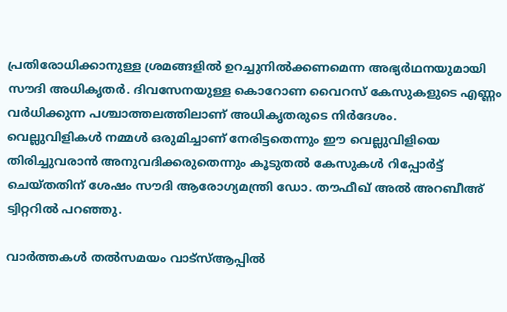പ്രതിരോധിക്കാനുള്ള ശ്രമങ്ങളില്‍ ഉറച്ചുനില്‍ക്കണമെന്ന അഭ്യര്‍ഥനയുമായി സൗദി അധികൃതര്‍. ദിവസേനയുള്ള കൊറോണ വൈറസ് കേസുകളുടെ എണ്ണം വര്‍ധിക്കുന്ന പശ്ചാത്തലത്തിലാണ് അധികൃതരുടെ നിര്‍ദേശം.
വെല്ലുവിളികള്‍ നമ്മള്‍ ഒരുമിച്ചാണ് നേരിട്ടതെന്നും ഈ വെല്ലുവിളിയെ തിരിച്ചുവരാന്‍ അനുവദിക്കരുതെന്നും കൂടുതല്‍ കേസുകള്‍ റിപ്പോര്‍ട്ട് ചെയ്തതിന് ശേഷം സൗദി ആരോഗ്യമന്ത്രി ഡോ. തൗഫീഖ് അല്‍ അറബീഅ് ട്വിറ്ററില്‍ പറഞ്ഞു.

വാർത്തകൾ തൽസമയം വാട്‌സ്ആപ്പിൽ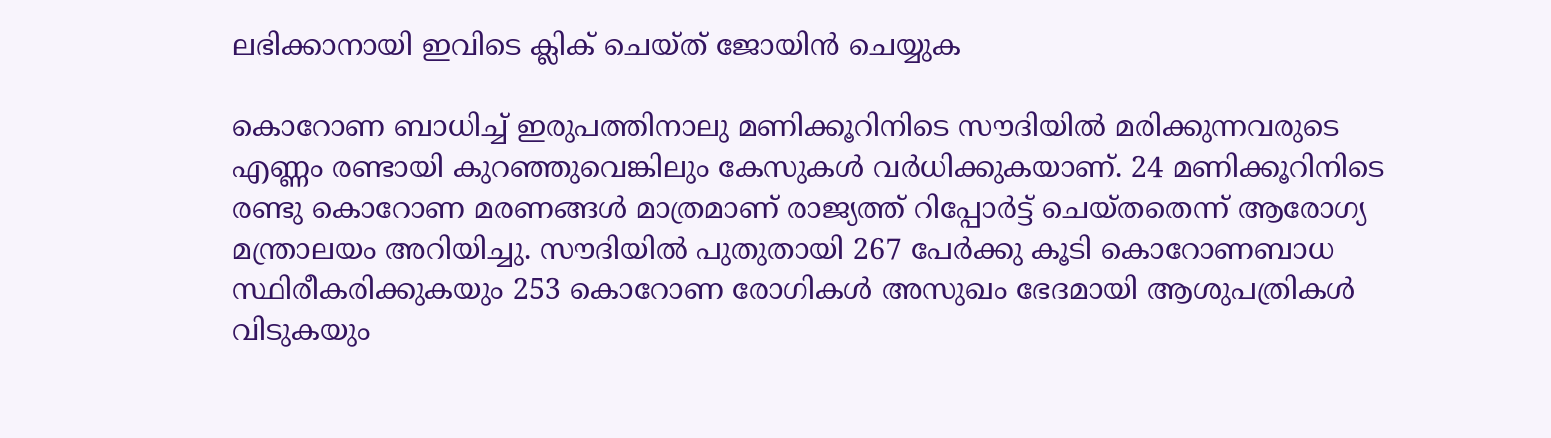ലഭിക്കാനായി ഇവിടെ ക്ലിക് ചെയ്ത് ജോയിൻ ചെയ്യുക

കൊറോണ ബാധിച്ച് ഇരുപത്തിനാലു മണിക്കൂറിനിടെ സൗദിയില്‍ മരിക്കുന്നവരുടെ എണ്ണം രണ്ടായി കുറഞ്ഞുവെങ്കിലും കേസുകള്‍ വര്‍ധിക്കുകയാണ്. 24 മണിക്കൂറിനിടെ രണ്ടു കൊറോണ മരണങ്ങള്‍ മാത്രമാണ് രാജ്യത്ത് റിപ്പോര്‍ട്ട് ചെയ്തതെന്ന് ആരോഗ്യ മന്ത്രാലയം അറിയിച്ചു. സൗദിയില്‍ പുതുതായി 267 പേര്‍ക്കു കൂടി കൊറോണബാധ സ്ഥിരീകരിക്കുകയും 253 കൊറോണ രോഗികള്‍ അസുഖം ഭേദമായി ആശുപത്രികള്‍ വിടുകയും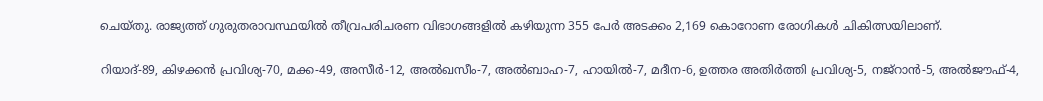ചെയ്തു. രാജ്യത്ത് ഗുരുതരാവസ്ഥയില്‍ തീവ്രപരിചരണ വിഭാഗങ്ങളില്‍ കഴിയുന്ന 355 പേര്‍ അടക്കം 2,169 കൊറോണ രോഗികള്‍ ചികിത്സയിലാണ്.

റിയാദ്-89, കിഴക്കന്‍ പ്രവിശ്യ-70, മക്ക-49, അസീര്‍-12, അല്‍ഖസീം-7, അല്‍ബാഹ-7, ഹായില്‍-7, മദീന-6, ഉത്തര അതിര്‍ത്തി പ്രവിശ്യ-5, നജ്‌റാന്‍-5, അല്‍ജൗഫ്-4,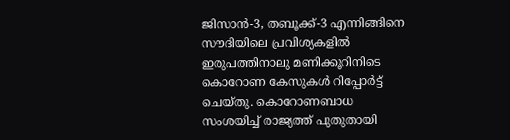ജിസാന്‍-3, തബൂക്ക്-3 എന്നിങ്ങിനെ സൗദിയിലെ പ്രവിശ്യകളില്‍ ഇരുപത്തിനാലു മണിക്കൂറിനിടെ കൊറോണ കേസുകള്‍ റിപ്പോര്‍ട്ട് ചെയ്തു. കൊറോണബാധ സംശയിച്ച് രാജ്യത്ത് പുതുതായി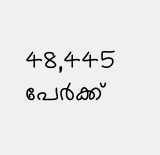48,445 പേര്‍ക്ക്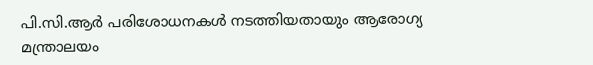പി.സി.ആര്‍ പരിശോധനകള്‍ നടത്തിയതായും ആരോഗ്യ മന്ത്രാലയം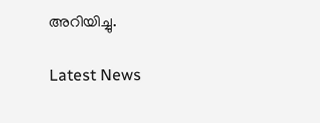അറിയിച്ചു.

Latest News